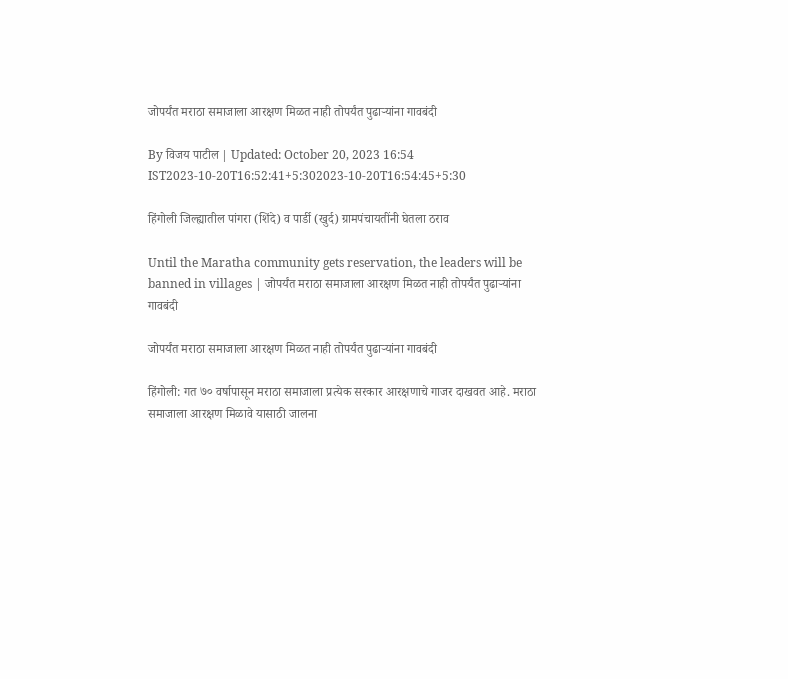जोपर्यंत मराठा समाजाला आरक्षण मिळत नाही तोपर्यंत पुढाऱ्यांना गावबंदी

By विजय पाटील | Updated: October 20, 2023 16:54 IST2023-10-20T16:52:41+5:302023-10-20T16:54:45+5:30

हिंगोली जिल्ह्यातील पांगरा (शिंदे) व पार्डी (खुर्द) ग्रामपंचायतींनी घेतला ठराव

Until the Maratha community gets reservation, the leaders will be banned in villages | जोपर्यंत मराठा समाजाला आरक्षण मिळत नाही तोपर्यंत पुढाऱ्यांना गावबंदी

जोपर्यंत मराठा समाजाला आरक्षण मिळत नाही तोपर्यंत पुढाऱ्यांना गावबंदी

हिंगोली: गत ७० वर्षापासून मराठा समाजाला प्रत्येक सरकार आरक्षणाचे गाजर दाखवत आहे. मराठा समाजाला आरक्षण मिळावे यासाठी जालना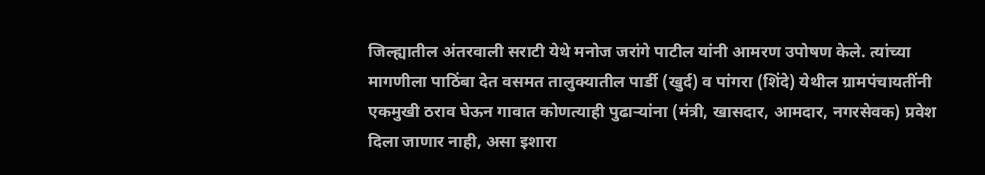जिल्ह्यातील अंतरवाली सराटी येथे मनोज जरांगे पाटील यांनी आमरण उपोषण केले. त्यांच्या मागणीला पाठिंबा देत वसमत तालुक्यातील पार्डी (खुर्द) व पांगरा (शिंदे) येथील ग्रामपंचायतींनी एकमुखी ठराव घेऊन गावात कोणत्याही पुढाऱ्यांना (मंत्री, खासदार, आमदार, नगरसेवक) प्रवेश दिला जाणार नाही, असा इशारा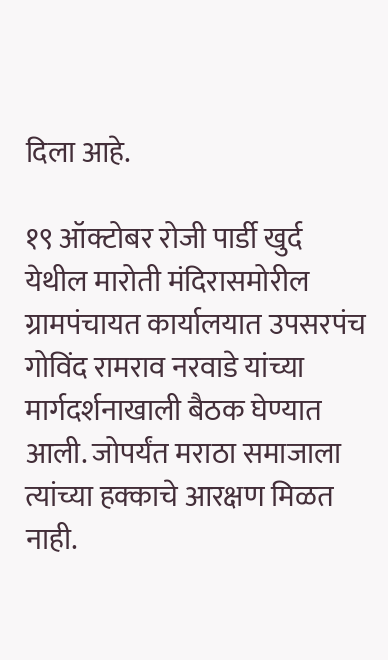दिला आहे.

१९ ऑक्टोबर रोजी पार्डी खुर्द येथील मारोती मंदिरासमोरील ग्रामपंचायत कार्यालयात उपसरपंच गोविंद रामराव नरवाडे यांच्या मार्गदर्शनाखाली बैठक घेण्यात आली. जोपर्यंत मराठा समाजाला त्यांच्या हक्काचे आरक्षण मिळत नाही.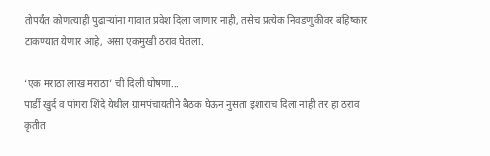तोपर्यंत कोणत्याही पुढाऱ्यांना गावात प्रवेश दिला जाणार नाही, तसेच प्रत्येक निवडणुकीवर बहिष्कार टाकण्यात येणार आहे, असा एकमुखी ठराव घेतला.

‘एक मराठा लाख मराठा’ ची दिली घोषणा...
पार्डी खुर्द व पांगरा शिंदे येथील ग्रामपंचायतीने बैठक घेऊन नुसता इशाराच दिला नाही तर हा ठराव कृतीत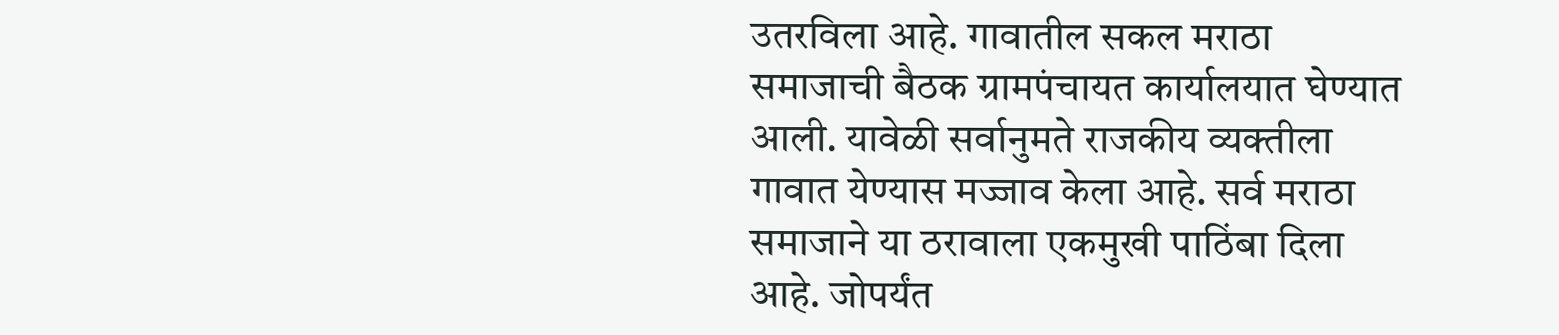उतरविला आहे. गावातील सकल मराठा समाजाची बैठक ग्रामपंचायत कार्यालयात घेण्यात आली. यावेळी सर्वानुमते राजकीय व्यक्तीला गावात येण्यास मज्जाव केला आहे. सर्व मराठा समाजाने या ठरावाला एकमुखी पाठिंबा दिला आहे. जोपर्यंत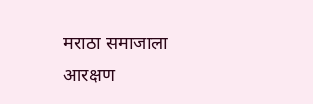मराठा समाजाला आरक्षण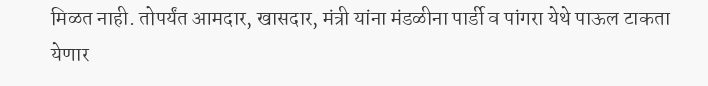मिळत नाही. तोपर्यंत आमदार, खासदार, मंत्री यांना मंडळीना पार्डी व पांगरा येथे पाऊल टाकता येणार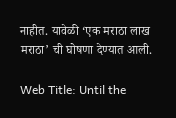नाहीत. यावेळी ‘एक मराठा लाख मराठा’ ची घोषणा देण्यात आली.

Web Title: Until the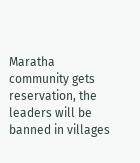Maratha community gets reservation, the leaders will be banned in villages